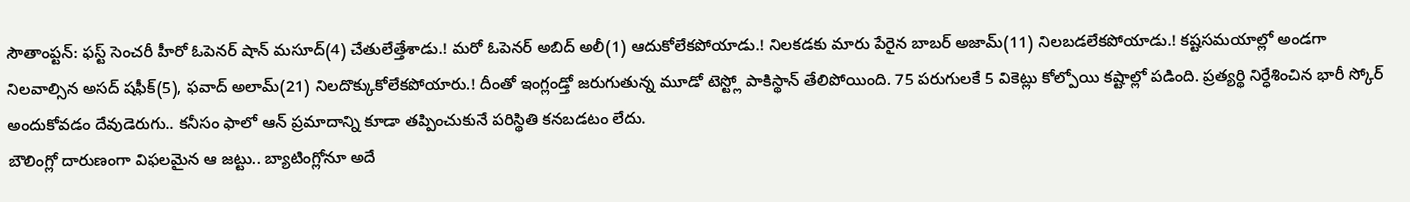సౌతాంప్టన్: ఫస్ట్ సెంచరీ హీరో ఓపెనర్ షాన్ మసూద్(4) చేతులేత్తేశాడు.! మరో ఓపెనర్ అబిద్ అలీ(1) ఆదుకోలేకపోయాడు.! నిలకడకు మారు పేరైన బాబర్ అజామ్(11) నిలబడలేకపోయాడు.! కష్టసమయాల్లో అండగా నిలవాల్సిన అసద్ షఫీక్(5), ఫవాద్ అలామ్(21) నిలదొక్కుకోలేకపోయారు.! దీంతో ఇంగ్లండ్తో జరుగుతున్న మూడో టెస్ట్లో పాకిస్థాన్ తేలిపోయింది. 75 పరుగులకే 5 వికెట్లు కోల్పోయి కష్టాల్లో పడింది. ప్రత్యర్థి నిర్ధేశించిన భారీ స్కోర్ అందుకోవడం దేవుడెరుగు.. కనీసం ఫాలో ఆన్ ప్రమాదాన్ని కూడా తప్పించుకునే పరిస్థితి కనబడటం లేదు.
బౌలింగ్లో దారుణంగా విఫలమైన ఆ జట్టు.. బ్యాటింగ్లోనూ అదే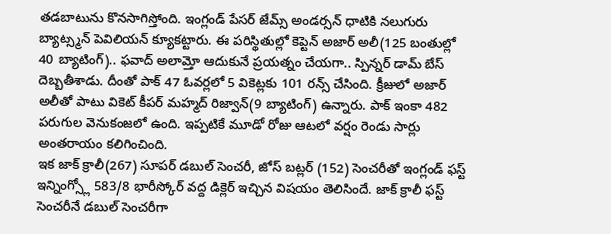తడబాటును కొనసాగిస్తోంది. ఇంగ్లండ్ పేసర్ జేమ్స్ అండర్సన్ ధాటికి నలుగురు బ్యాట్స్మన్ పెవిలియన్ క్యూకట్టారు. ఈ పరిస్థితుల్లో కెప్టెన్ అజార్ అలీ(125 బంతుల్లో 40 బ్యాటింగ్).. ఫవాద్ అలామ్తో ఆదుకునే ప్రయత్నం చేయగా.. స్పిన్నర్ డామ్ బేస్ దెబ్బతీశాడు. దీంతో పాక్ 47 ఓవర్లలో 5 వికెట్లకు 101 రన్స్ చేసింది. క్రీజులో అజార్ అలీతో పాటు వికెట్ కీపర్ మహ్మద్ రిజ్వాన్(9 బ్యాటింగ్) ఉన్నారు. పాక్ ఇంకా 482 పరుగుల వెనుకంజలో ఉంది. ఇప్పటికే మూడో రోజు ఆటలో వర్షం రెండు సార్లు అంతరాయం కలిగించింది.
ఇక జాక్ క్రాలీ(267) సూపర్ డబుల్ సెంచరీ, జోస్ బట్లర్ (152) సెంచరీతో ఇంగ్లండ్ ఫస్ట్ ఇన్నింగ్స్లో 583/8 భారీస్కోర్ వద్ద డిక్లెర్ ఇచ్చిన విషయం తెలిసిందే. జాక్ క్రాలీ ఫస్ట్ సెంచరీనే డబుల్ సెంచరీగా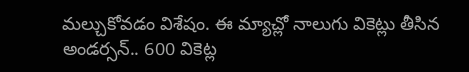మల్చుకోవడం విశేషం. ఈ మ్యాచ్లో నాలుగు వికెట్లు తీసిన అండర్సన్.. 600 వికెట్ల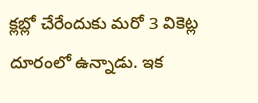క్లబ్లో చేరేందుకు మరో 3 వికెట్ల దూరంలో ఉన్నాడు. ఇక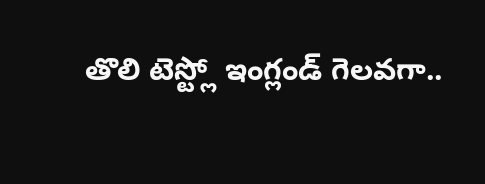తొలి టెస్ట్లో ఇంగ్లండ్ గెలవగా..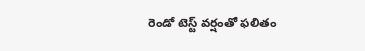రెండో టెస్ట్ వర్షంతో ఫలితం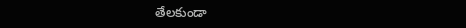తేలకుండా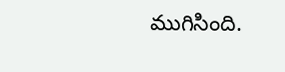ముగిసింది.